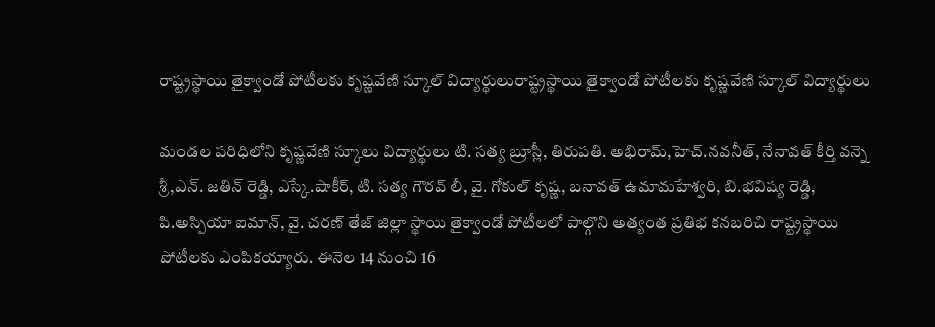రాష్ట్రస్థాయి తైక్వాండో పోటీలకు కృష్ణవేణి స్కూల్ విద్యార్థులురాష్ట్రస్థాయి తైక్వాండో పోటీలకు కృష్ణవేణి స్కూల్ విద్యార్థులు

మండల పరిధిలోని కృష్ణవేణి స్కూలు విద్యార్థులు టి. సత్య బ్రూస్లీ, తిరుపతి. అభిరామ్,హెచ్.నవనీత్, నేనావత్ కీర్తి వన్నె శ్రీ,ఎన్. జతిన్ రెడ్డి, ఎస్కే.షాకీర్, టి. సత్య గౌరవ్ లీ, వై. గోకుల్ కృష్ణ, బనావత్ ఉమామహేశ్వరి, బి.భవిష్య రెడ్డి, పి.అస్పియా ఐమాన్, వై. చరణ్ తేజ్ జిల్లా స్థాయి తైక్వాండో పోటీలలో పాల్గొని అత్యంత ప్రతిభ కనబరిచి రాష్ట్రస్థాయి పోటీలకు ఎంపికయ్యారు. ఈనెల 14 నుంచి 16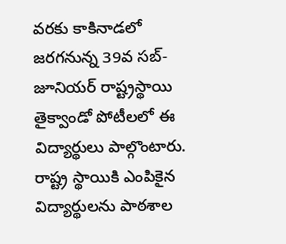వరకు కాకినాడలో జరగనున్న 39వ సబ్- జూనియర్ రాష్ట్రస్థాయి తైక్వాండో పోటీలలో ఈ విద్యార్థులు పాల్గొంటారు. రాష్ట్ర స్థాయికి ఎంపికైన విద్యార్థులను పాఠశాల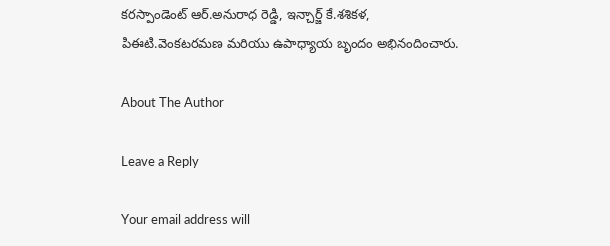కరస్పాండెంట్ ఆర్.అనురాధ రెడ్డి, ఇన్చార్జ్ కే.శశికళ, పిఈటి.వెంకటరమణ మరియు ఉపాధ్యాయ బృందం అభినందించారు.

About The Author

Leave a Reply

Your email address will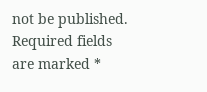not be published. Required fields are marked *